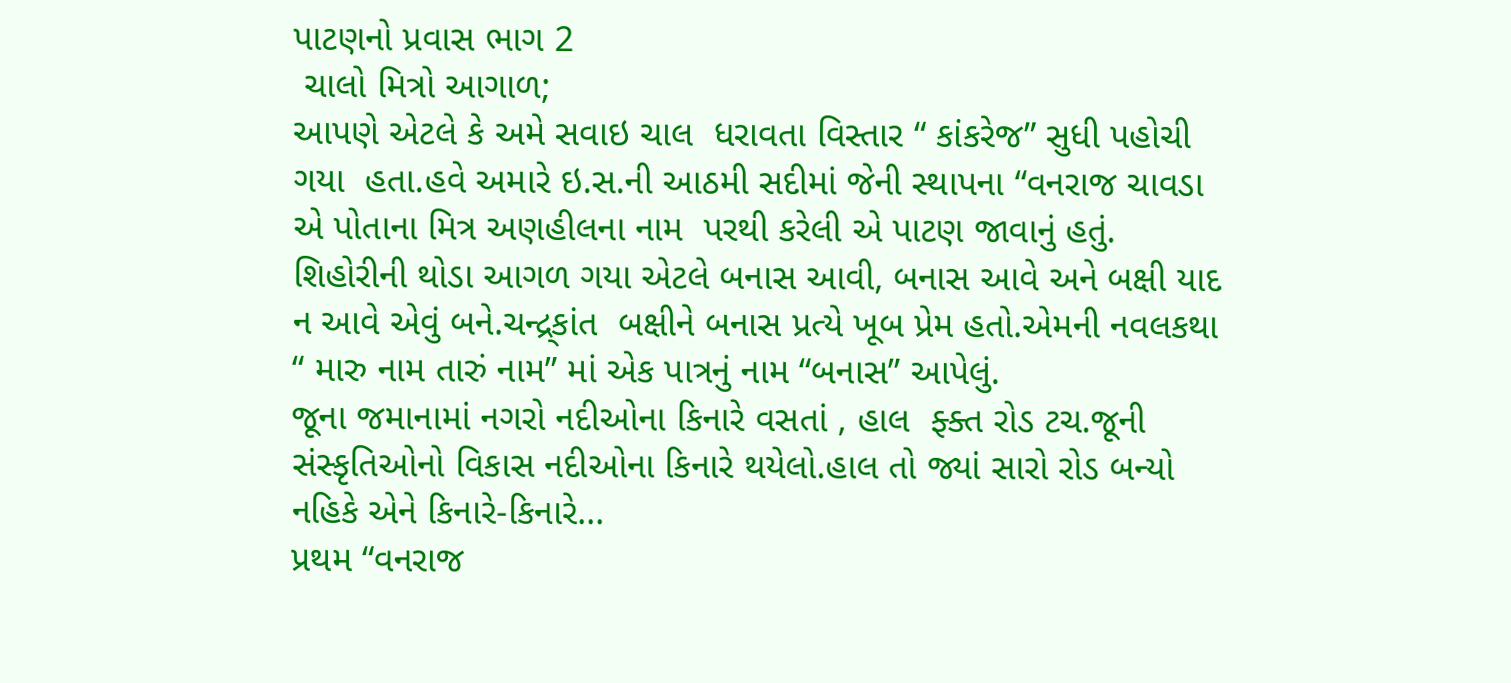પાટણનો પ્રવાસ ભાગ 2
 ચાલો મિત્રો આગાળ;
આપણે એટલે કે અમે સવાઇ ચાલ  ધરાવતા વિસ્તાર “ કાંકરેજ” સુધી પહોચી  ગયા  હતા.હવે અમારે ઇ.સ.ની આઠમી સદીમાં જેની સ્થાપના “વનરાજ ચાવડા એ પોતાના મિત્ર અણહીલના નામ  પરથી કરેલી એ પાટણ જાવાનું હતું. શિહોરીની થોડા આગળ ગયા એટલે બનાસ આવી, બનાસ આવે અને બક્ષી યાદ ન આવે એવું બને.ચન્દ્ર્કાંત  બક્ષીને બનાસ પ્રત્યે ખૂબ પ્રેમ હતો.એમની નવલકથા “ મારુ નામ તારું નામ” માં એક પાત્રનું નામ “બનાસ” આપેલું.
જૂના જમાનામાં નગરો નદીઓના કિનારે વસતાં , હાલ  ફ્ક્ત રોડ ટચ.જૂની સંસ્કૃતિઓનો વિકાસ નદીઓના કિનારે થયેલો.હાલ તો જ્યાં સારો રોડ બન્યો નહિકે એને કિનારે-કિનારે...
પ્રથમ “વનરાજ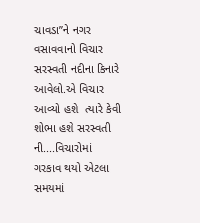ચાવડા”ને નગર વસાવવાનો વિચાર સરસ્વતી નદીના કિનારે આવેલો.એ વિચાર આવ્યો હશે  ત્યારે કેવી શોભા હશે સરસ્વતી ની....વિચારોમાં ગરકાવ થયો એટલા સમયમાં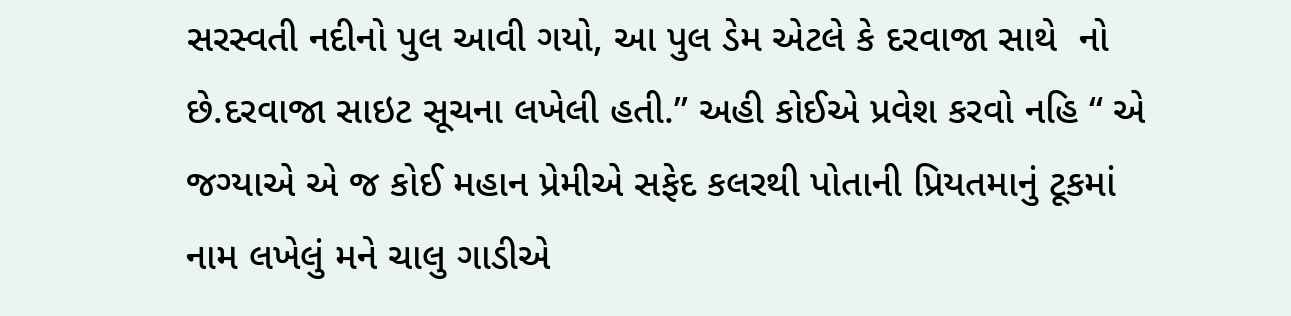સરસ્વતી નદીનો પુલ આવી ગયો, આ પુલ ડેમ એટલે કે દરવાજા સાથે  નો છે.દરવાજા સાઇટ સૂચના લખેલી હતી.” અહી કોઈએ પ્રવેશ કરવો નહિ “ એ જગ્યાએ એ જ કોઈ મહાન પ્રેમીએ સફેદ કલરથી પોતાની પ્રિયતમાનું ટૂકમાં નામ લખેલું મને ચાલુ ગાડીએ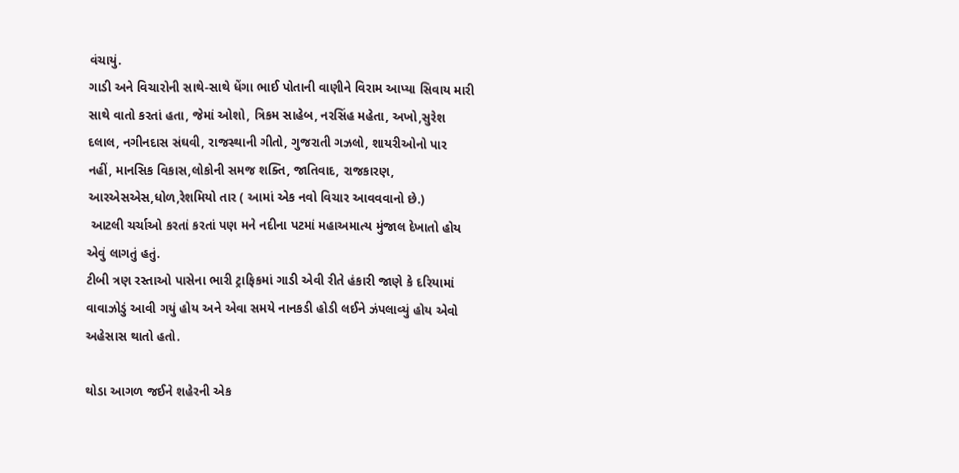વંચાયું.
ગાડી અને વિચારોની સાથે-સાથે ધેંગા ભાઈ પોતાની વાણીને વિરામ આપ્યા સિવાય મારી સાથે વાતો કરતાં હતા, જેમાં ઓશો, ત્રિકમ સાહેબ, નરસિંહ મહેતા, અખો,સુરેશ દલાલ, નગીનદાસ સંઘવી, રાજસ્થાની ગીતો, ગુજરાતી ગઝલો, શાયરીઓનો પાર નહીં, માનસિક વિકાસ,લોકોની સમજ શક્તિ, જાતિવાદ, રાજકારણ, આરએસએસ,ધોળ,રેશમિયો તાર ( આમાં એક નવો વિચાર આવવવાનો છે.)
 આટલી ચર્ચાઓ કરતાં કરતાં પણ મને નદીના પટમાં મહાઅમાત્ય મુંજાલ દેખાતો હોય એવું લાગતું હતું.
ટીબી ત્રણ રસ્તાઓ પાસેના ભારી ટ્રાફિકમાં ગાડી એવી રીતે હંકારી જાણે કે દરિયામાં વાવાઝોડું આવી ગયું હોય અને એવા સમયે નાનકડી હોડી લઈને ઝંપલાવ્યું હોય એવો અહેસાસ થાતો હતો.

થોડા આગળ જઈને શહેરની એક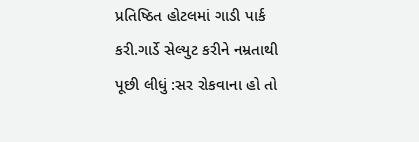પ્રતિષ્ઠિત હોટલમાં ગાડી પાર્ક કરી.ગાર્ડે સેલ્યુટ કરીને નમ્રતાથી પૂછી લીધું :સર રોકવાના હો તો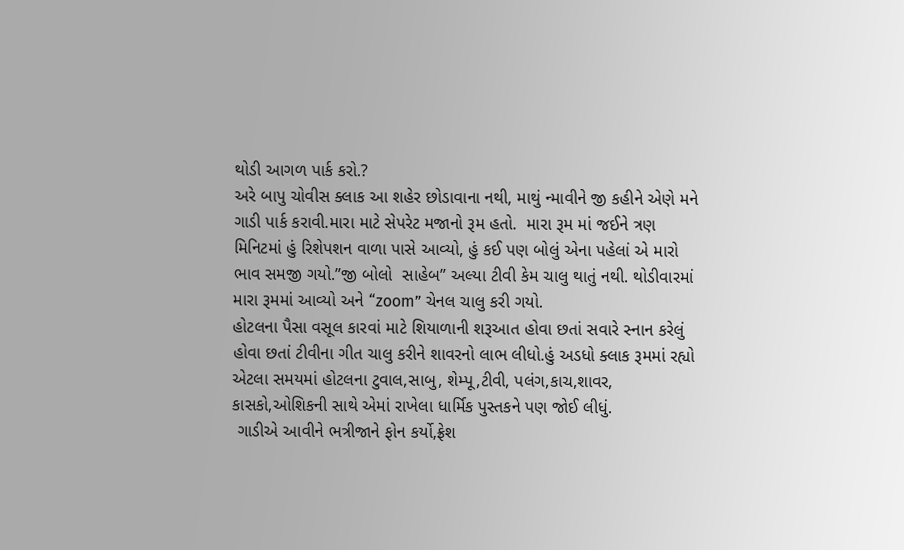થોડી આગળ પાર્ક કરો.?
અરે બાપુ ચોવીસ ક્લાક આ શહેર છોડાવાના નથી, માથું ન્માવીને જી કહીને એણે મને ગાડી પાર્ક કરાવી.મારા માટે સેપરેટ મજાનો રૂમ હતો.  મારા રૂમ માં જઈને ત્રણ મિનિટમાં હું રિશેપશન વાળા પાસે આવ્યો, હું કઈ પણ બોલું એના પહેલાં એ મારો ભાવ સમજી ગયો.”જી બોલો  સાહેબ” અલ્યા ટીવી કેમ ચાલુ થાતું નથી. થોડીવારમાં મારા રૂમમાં આવ્યો અને “zoom” ચેનલ ચાલુ કરી ગયો.
હોટલના પૈસા વસૂલ કારવાં માટે શિયાળાની શરૂઆત હોવા છતાં સવારે સ્નાન કરેલું હોવા છતાં ટીવીના ગીત ચાલુ કરીને શાવરનો લાભ લીધો.હું અડધો ક્લાક રૂમમાં રહ્યો એટલા સમયમાં હોટલના ટુવાલ,સાબુ, શેમ્પૂ,ટીવી, પલંગ,કાચ,શાવર, કાસકો,ઓશિકની સાથે એમાં રાખેલા ધાર્મિક પુસ્તકને પણ જોઈ લીધું.
 ગાડીએ આવીને ભત્રીજાને ફોન કર્યો,ફ્રેશ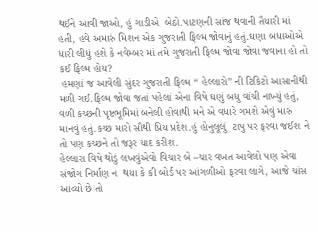થઈને આવી જાઓ, હું ગાડીએ  બેઠો.પાટણની સાંજ થવાની તૈયારી માં હતી, હવે અમારું મિશન એક ગુજરાતી ફિલ્મ જોવાનું હતું.ઘણા બધાઓએ  ધારી લીધું હશે કે નવેમ્બર માં તમે ગુજરાતી ફિલ્મ જોવા જોવા જવાના હો તો કઈ ફિલ્મ હોય?
 હમણાં જ આવેલી સુંદર ગુજરાતી ફિલ્મ “ હેલ્લારો” ની ટિકિટો આસાનીથી મળી ગઈ.ફિલ્મ જોવા જતાં પહેલાં એના વિષે ઘણું બધુ વાંચી નાખ્યું હતું, વળી કચ્છની પૃષ્ટભૂમિમાં બનેલી હોવાથી મને એ વધારે ગમશે એવું મારુ  માનવું હતું.કચ્છ મારો સૌથી પ્રિય પ્રદેશ.હું હોનુલૂલું  ટાપુ પર ફરવા જઈશ ને તો પણ કચ્છને તો જરૂર યાદ કરીશ.
હેલ્લારા વિષે થોડું લખવુંએવો વિચાર બે –ચાર વખત આવેલો પણ એવા સંજોગ નિર્માણ ન  થયા કે કી બોર્ડ પર આંગળીઓ ફરવા લાગે, આજે ચાંસ આવ્યો છે તો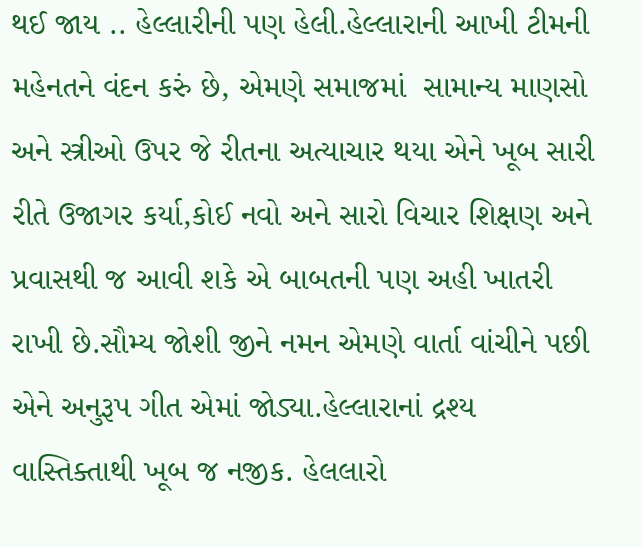થઈ જાય .. હેલ્લારીની પણ હેલી.હેલ્લારાની આખી ટીમની મહેનતને વંદન કરું છે, એમણે સમાજમાં  સામાન્ય માણસો અને સ્ત્રીઓ ઉપર જે રીતના અત્યાચાર થયા એને ખૂબ સારી રીતે ઉજાગર કર્યા,કોઈ નવો અને સારો વિચાર શિક્ષણ અને પ્રવાસથી જ આવી શકે એ બાબતની પણ અહી ખાતરી રાખી છે.સૌમ્ય જોશી જીને નમન એમણે વાર્તા વાંચીને પછી એને અનુરૂપ ગીત એમાં જોડ્યા.હેલ્લારાનાં દ્રશ્ય વાસ્તિક્તાથી ખૂબ જ નજીક. હેલલારો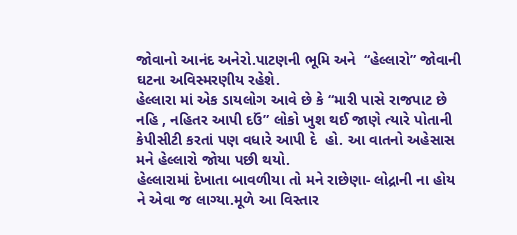જોવાનો આનંદ અનેરો.પાટણની ભૂમિ અને  “હેલ્લારો” જોવાની ઘટના અવિસ્મરણીય રહેશે.
હેલ્લારા માં એક ડાયલોગ આવે છે કે “મારી પાસે રાજપાટ છે નહિ , નહિતર આપી દઉં” લોકો ખુશ થઈ જાણે ત્યારે પોતાની કેપીસીટી કરતાં પણ વધારે આપી દે  હો. આ વાતનો અહેસાસ મને હેલ્લારો જોયા પછી થયો.
હેલ્લારામાં દેખાતા બાવળીયા તો મને રાછેણા- લોદ્રાની ના હોય ને એવા જ લાગ્યા.મૂળે આ વિસ્તાર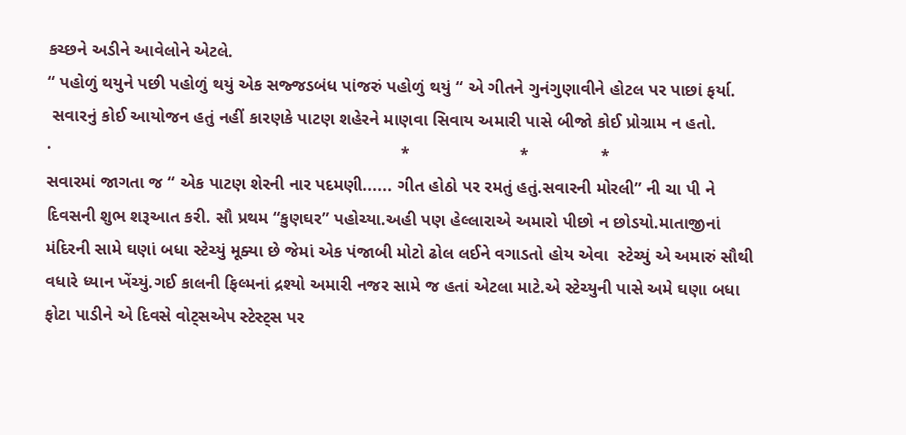કચ્છને અડીને આવેલોને એટલે.
“ પહોળું થયુને પછી પહોળું થયું એક સજ્જડબંધ પાંજરું પહોળું થયું “ એ ગીતને ગુનંગુણાવીને હોટલ પર પાછાં ફર્યા.
 સવારનું કોઈ આયોજન હતું નહીં કારણકે પાટણ શહેરને માણવા સિવાય અમારી પાસે બીજો કોઈ પ્રોગ્રામ ન હતો.
·                                                                         *                       *               *
સવારમાં જાગતા જ “ એક પાટણ શેરની નાર પદમણી...... ગીત હોઠો પર રમતું હતું.સવારની મોરલી” ની ચા પી ને દિવસની શુભ શરૂઆત કરી. સૌ પ્રથમ “કુણઘર” પહોચ્યા.અહી પણ હેલ્લારાએ અમારો પીછો ન છોડયો.માતાજીનાં મંદિરની સામે ઘણાં બધા સ્ટેચ્યું મૂક્યા છે જેમાં એક પંજાબી મોટો ઢોલ લઈને વગાડતો હોય એવા  સ્ટેચ્યું એ અમારું સૌથી વધારે ધ્યાન ખેંચ્યું.ગઈ કાલની ફિલ્મનાં દ્રશ્યો અમારી નજર સામે જ હતાં એટલા માટે.એ સ્ટેચ્યુની પાસે અમે ઘણા બધા ફોટા પાડીને એ દિવસે વોટ્સએપ સ્ટેસ્ટ્સ પર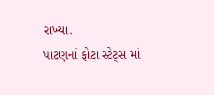રાખ્યા.
પાટણનાં ફોટા સ્ટેટ્સ માં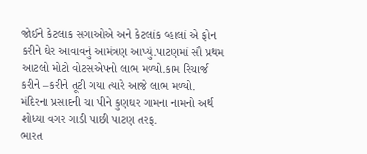જોઈને કેટલાક સગાઓએ અને કેટલાંક વ્હાલાં એ ફોન કરીને ઘેર આવાવનું આમંત્રણ આપ્યું.પાટણમાં સૌ પ્રથમ આટલો મોટો વોટસએપનો લાભ મળ્યો.કામ રિચાર્જ કરીને –કરીને તૂટી ગયા ત્યારે આજે લાભ મળ્યો.
મંદિરના પ્રસાદની ચા પીને કુણઘર ગામના નામનો અર્થ શોધ્યા વગર ગાડી પાછી પાટણ તરફ.
ભારત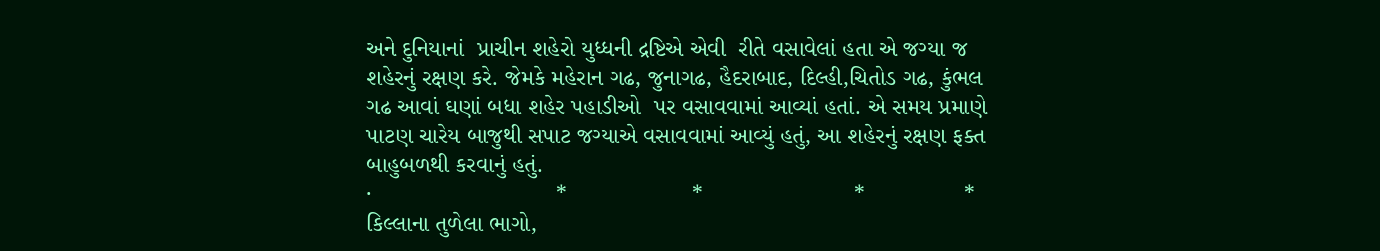અને દુનિયાનાં  પ્રાચીન શહેરો યુધ્ધની દ્રષ્ટિએ એવી  રીતે વસાવેલાં હતા એ જગ્યા જ શહેરનું રક્ષણ કરે. જેમકે મહેરાન ગઢ, જુનાગઢ, હૈદરાબાદ, દિલ્હી,ચિતોડ ગઢ, કુંભલ ગઢ આવાં ઘણાં બધા શહેર પહાડીઓ  પર વસાવવામાં આવ્યાં હતાં. એ સમય પ્રમાણે પાટણ ચારેય બાજુથી સપાટ જગ્યાએ વસાવવામાં આવ્યું હતું, આ શહેરનું રક્ષણ ફક્ત બાહુબળથી કરવાનું હતું.
·                            *                   *                       *               *
કિલ્લાના તુળેલા ભાગો,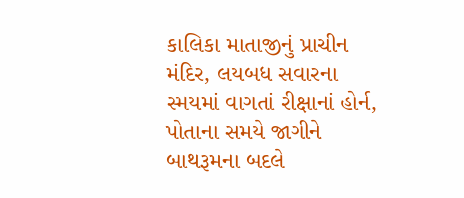કાલિકા માતાજીનું પ્રાચીન મંદિર, લયબધ સવારના સ્મયમાં વાગતાં રીક્ષાનાં હોર્ન, પોતાના સમયે જાગીને બાથરૂમના બદલે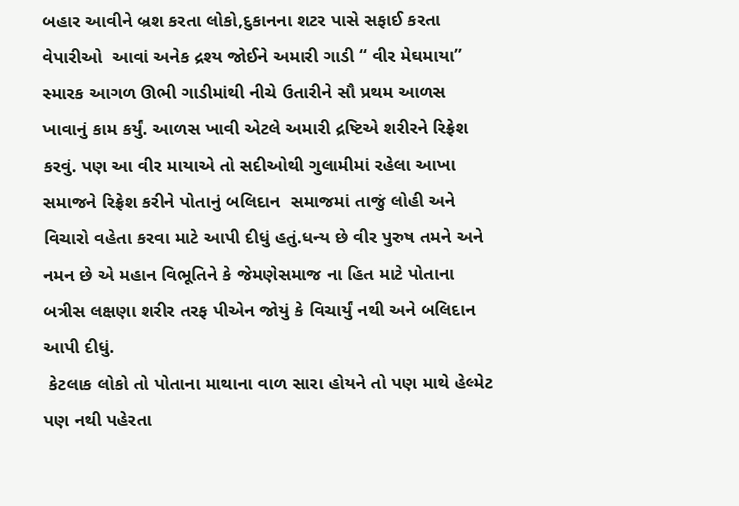બહાર આવીને બ્રશ કરતા લોકો,દુકાનના શટર પાસે સફાઈ કરતા વેપારીઓ  આવાં અનેક દ્રશ્ય જોઈને અમારી ગાડી “ વીર મેઘમાયા” સ્મારક આગળ ઊભી ગાડીમાંથી નીચે ઉતારીને સૌ પ્રથમ આળસ ખાવાનું કામ કર્યું. આળસ ખાવી એટલે અમારી દ્રષ્ટિએ શરીરને રિફ્રેશ કરવું. પણ આ વીર માયાએ તો સદીઓથી ગુલામીમાં રહેલા આખા સમાજને રિફ્રેશ કરીને પોતાનું બલિદાન  સમાજમાં તાજું લોહી અને વિચારો વહેતા કરવા માટે આપી દીધું હતું.ધન્ય છે વીર પુરુષ તમને અને નમન છે એ મહાન વિભૂતિને કે જેમણેસમાજ ના હિત માટે પોતાના બત્રીસ લક્ષણા શરીર તરફ પીએન જોયું કે વિચાર્યું નથી અને બલિદાન આપી દીધું.
 કેટલાક લોકો તો પોતાના માથાના વાળ સારા હોયને તો પણ માથે હેલ્મેટ પણ નથી પહેરતા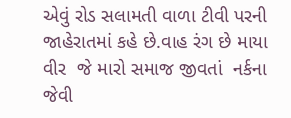એવું રોડ સલામતી વાળા ટીવી પરની  જાહેરાતમાં કહે છે.વાહ રંગ છે માયા વીર  જે મારો સમાજ જીવતાં  નર્કના જેવી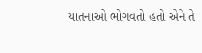યાતનાઓ ભોગવતો હતો એને તે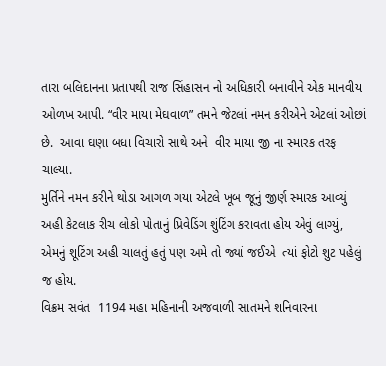તારા બલિદાનના પ્રતાપથી રાજ સિંહાસન નો અધિકારી બનાવીને એક માનવીય ઓળખ આપી. “વીર માયા મેઘવાળ” તમને જેટલાં નમન કરીએને એટલાં ઓછાં છે.  આવા ઘણા બધા વિચારો સાથે અને  વીર માયા જી ના સ્મારક તરફ ચાલ્યા.
મુર્તિને નમન કરીને થોડા આગળ ગયા એટલે ખૂબ જૂનું જીર્ણ સ્મારક આવ્યું અહી કેટલાક રીચ લોકો પોતાનું પ્રિવેડિંગ શુંટિંગ કરાવતા હોય એવું લાગ્યું, એમનું શૂટિંગ અહી ચાલતું હતું પણ અમે તો જ્યાં જઈએ  ત્યાં ફોટો શુટ પહેલું જ હોય.
વિક્રમ સવંત  1194 મહા મહિનાની અજવાળી સાતમને શનિવારના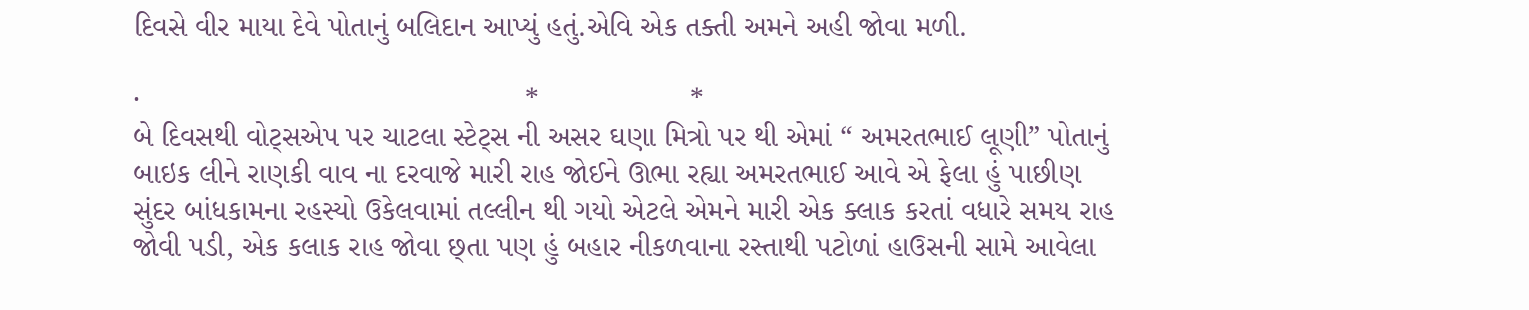દિવસે વીર માયા દેવે પોતાનું બલિદાન આપ્યું હતું.એવિ એક તક્તી અમને અહી જોવા મળી.

·                                              *                  *
બે દિવસથી વોટ્સએપ પર ચાટલા સ્ટેટ્સ ની અસર ઘણા મિત્રો પર થી એમાં “ અમરતભાઈ લૂણી” પોતાનું બાઇક લીને રાણકી વાવ ના દરવાજે મારી રાહ જોઈને ઊભા રહ્યા અમરતભાઈ આવે એ ફેલા હું પાછીણ સુંદર બાંધકામના રહસ્યો ઉકેલવામાં તલ્લીન થી ગયો એટલે એમને મારી એક ક્લાક કરતાં વધારે સમય રાહ જોવી પડી, એક કલાક રાહ જોવા છ્તા પણ હું બહાર નીકળવાના રસ્તાથી પટોળાં હાઉસની સામે આવેલા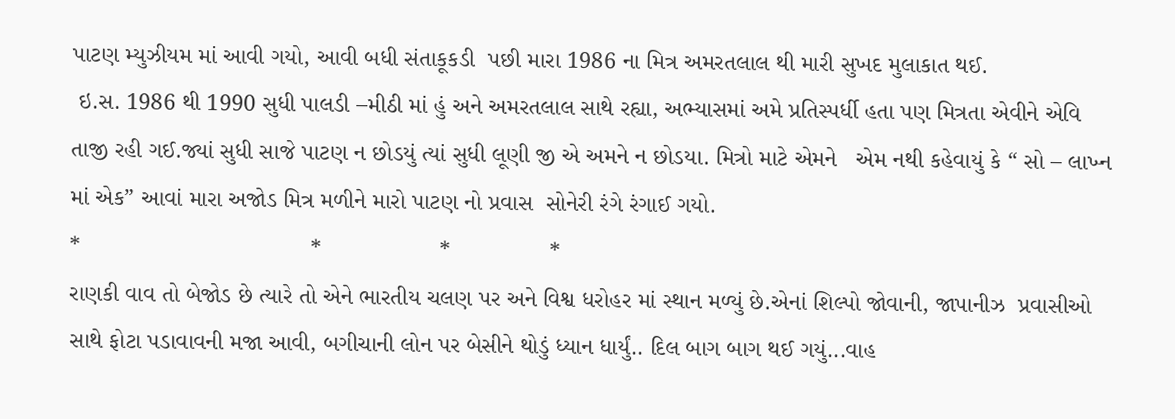પાટણ મ્યુઝીયમ માં આવી ગયો, આવી બધી સંતાકૂકડી  પછી મારા 1986 ના મિત્ર અમરતલાલ થી મારી સુખદ મુલાકાત થઈ.
 ઇ.સ. 1986 થી 1990 સુધી પાલડી –મીઠી માં હું અને અમરતલાલ સાથે રહ્યા, અભ્યાસમાં અમે પ્રતિસ્પર્ધી હતા પણ મિત્રતા એવીને એવિ તાજી રહી ગઈ.જ્યાં સુધી સાજે પાટણ ન છોડયું ત્યાં સુધી લૂણી જી એ અમને ન છોડયા. મિત્રો માટે એમને   એમ નથી કહેવાયું કે “ સો – લાખ્ન માં એક” આવાં મારા અજોડ મિત્ર મળીને મારો પાટણ નો પ્રવાસ  સોનેરી રંગે રંગાઈ ગયો.
*                                   *                  *               *
રાણકી વાવ તો બેજોડ છે ત્યારે તો એને ભારતીય ચલણ પર અને વિશ્વ ધરોહર માં સ્થાન મળ્યું છે.એનાં શિલ્પો જોવાની, જાપાનીઝ  પ્રવાસીઓ સાથે ફોટા પડાવાવની મજા આવી, બગીચાની લોન પર બેસીને થોડું ધ્યાન ધાર્યું.. દિલ બાગ બાગ થઈ ગયું...વાહ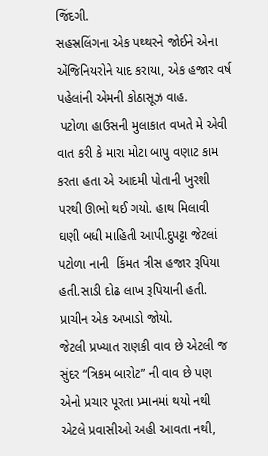જિંદગી.
સહસ્રલિંગના એક પથ્થરને જોઈને એના એંજિનિયરોને યાદ કરાયા, એક હજાર વર્ષ પહેલાંની એમની કોઠાસૂઝ વાહ.
 પટોળા હાઉસની મુલાકાત વખતે મે એવી વાત કરી કે મારા મોટા બાપુ વણાટ કામ કરતા હતા એ આદમી પોતાની ખુરશી પરથી ઊભો થઈ ગયો. હાથ મિલાવી ઘણી બધી માહિતી આપી.દુપટ્ટા જેટલાં પટોળા નાની  કિંમત ત્રીસ હજાર રૂપિયા હતી.સાડી દોઢ લાખ રૂપિયાની હતી.
પ્રાચીન એક અખાડો જોયો.
જેટલી પ્રખ્યાત રાણકી વાવ છે એટલી જ સુંદર “ત્રિકમ બારોટ” ની વાવ છે પણ એનો પ્રચાર પૂરતા પ્ર્માનમાં થયો નથી એટલે પ્રવાસીઓ અહી આવતા નથી,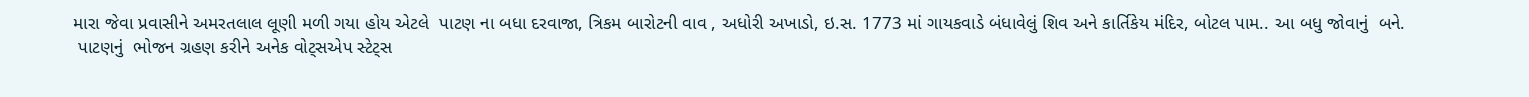મારા જેવા પ્રવાસીને અમરતલાલ લૂણી મળી ગયા હોય એટલે  પાટણ ના બધા દરવાજા, ત્રિકમ બારોટની વાવ , અધોરી અખાડો, ઇ.સ. 1773 માં ગાયકવાડે બંધાવેલું શિવ અને કાર્તિકેય મંદિર, બોટલ પામ.. આ બધુ જોવાનું  બને.
 પાટણનું  ભોજન ગ્રહણ કરીને અનેક વોટ્સએપ સ્ટેટ્સ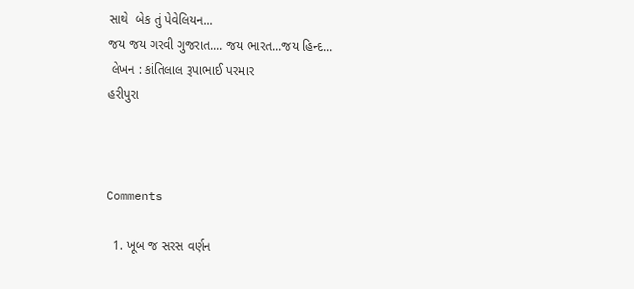સાથે  બેક તું પેવેલિયન...
જય જય ગરવી ગુજરાત.... જય ભારત...જય હિન્દ...
 લેખન : કાંતિલાલ રૂપાભાઈ પરમાર
હરીપુરા



Comments

  1. ખૂબ જ સરસ વર્ણન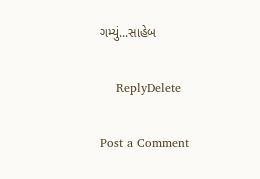ગમ્યું...સાહેબ

    ReplyDelete

Post a Comment